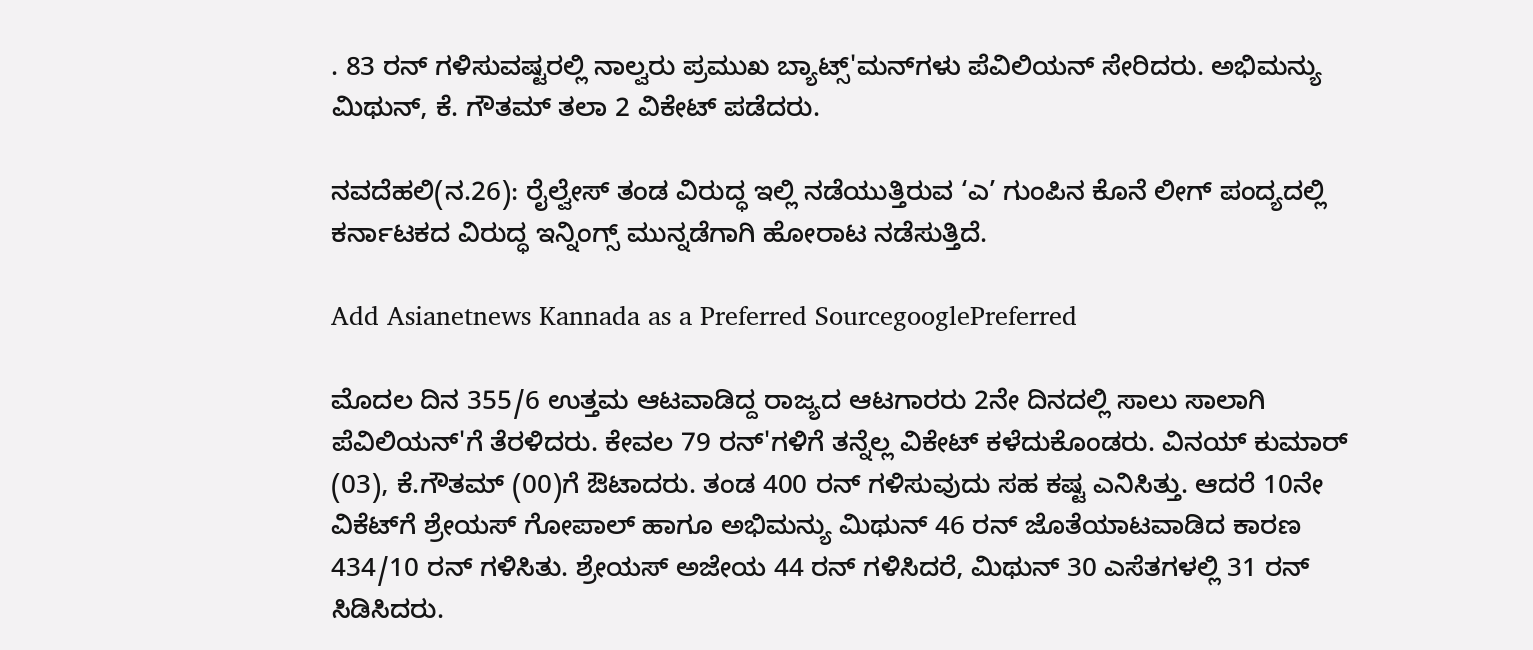. 83 ರನ್ ಗಳಿಸುವಷ್ಟರಲ್ಲಿ ನಾಲ್ವರು ಪ್ರಮುಖ ಬ್ಯಾಟ್ಸ್'ಮನ್‌ಗಳು ಪೆವಿಲಿಯನ್ ಸೇರಿದರು. ಅಭಿಮನ್ಯು ಮಿಥುನ್, ಕೆ. ಗೌತಮ್ ತಲಾ 2 ವಿಕೇಟ್ ಪಡೆದರು.

ನವದೆಹಲಿ(ನ.26): ರೈಲ್ವೇಸ್ ತಂಡ ವಿರುದ್ಧ ಇಲ್ಲಿ ನಡೆಯುತ್ತಿರುವ ‘ಎ’ ಗುಂಪಿನ ಕೊನೆ ಲೀಗ್ ಪಂದ್ಯದಲ್ಲಿ ಕರ್ನಾಟಕದ ವಿರುದ್ಧ ಇನ್ನಿಂಗ್ಸ್ ಮುನ್ನಡೆಗಾಗಿ ಹೋರಾಟ ನಡೆಸುತ್ತಿದೆ.

Add Asianetnews Kannada as a Preferred SourcegooglePreferred

ಮೊದಲ ದಿನ 355/6 ಉತ್ತಮ ಆಟವಾಡಿದ್ದ ರಾಜ್ಯದ ಆಟಗಾರರು 2ನೇ ದಿನದಲ್ಲಿ ಸಾಲು ಸಾಲಾಗಿ ಪೆವಿಲಿಯನ್'ಗೆ ತೆರಳಿದರು. ಕೇವಲ 79 ರನ್'ಗಳಿಗೆ ತನ್ನೆಲ್ಲ ವಿಕೇಟ್ ಕಳೆದುಕೊಂಡರು. ವಿನಯ್ ಕುಮಾರ್ (03), ಕೆ.ಗೌತಮ್ (00)ಗೆ ಔಟಾದರು. ತಂಡ 400 ರನ್ ಗಳಿಸುವುದು ಸಹ ಕಷ್ಟ ಎನಿಸಿತ್ತು. ಆದರೆ 10ನೇ ವಿಕೆಟ್‌ಗೆ ಶ್ರೇಯಸ್ ಗೋಪಾಲ್ ಹಾಗೂ ಅಭಿಮನ್ಯು ಮಿಥುನ್ 46 ರನ್ ಜೊತೆಯಾಟವಾಡಿದ ಕಾರಣ 434/10 ರನ್ ಗಳಿಸಿತು. ಶ್ರೇಯಸ್ ಅಜೇಯ 44 ರನ್ ಗಳಿಸಿದರೆ, ಮಿಥುನ್ 30 ಎಸೆತಗಳಲ್ಲಿ 31 ರನ್ ಸಿಡಿಸಿದರು.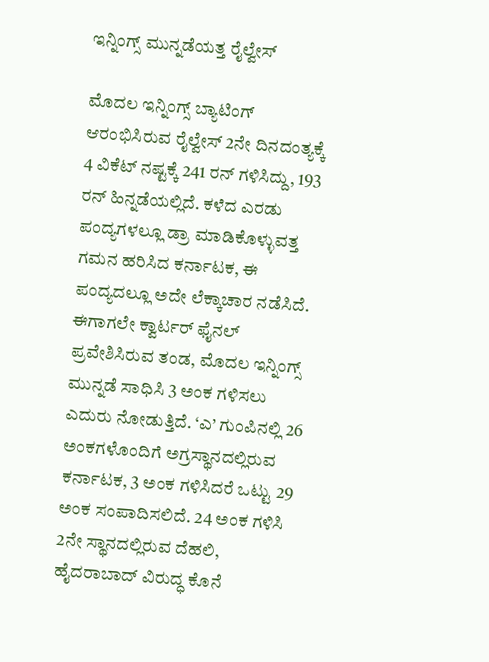ಇನ್ನಿಂಗ್ಸ್ ಮುನ್ನಡೆಯತ್ತ ರೈಲ್ವೇಸ್

ಮೊದಲ ಇನ್ನಿಂಗ್ಸ್ ಬ್ಯಾಟಿಂಗ್ ಆರಂಭಿಸಿರುವ ರೈಲ್ವೇಸ್ 2ನೇ ದಿನದಂತ್ಯಕ್ಕೆ 4 ವಿಕೆಟ್ ನಷ್ಟಕ್ಕೆ 241 ರನ್ ಗಳಿಸಿದ್ದು, 193 ರನ್ ಹಿನ್ನಡೆಯಲ್ಲಿದೆ. ಕಳೆದ ಎರಡು ಪಂದ್ಯಗಳಲ್ಲೂ ಡ್ರಾ ಮಾಡಿಕೊಳ್ಳುವತ್ತ ಗಮನ ಹರಿಸಿದ ಕರ್ನಾಟಕ, ಈ ಪಂದ್ಯದಲ್ಲೂ ಅದೇ ಲೆಕ್ಕಾಚಾರ ನಡೆಸಿದೆ. ಈಗಾಗಲೇ ಕ್ವಾರ್ಟರ್ ಫೈನಲ್ ಪ್ರವೇಶಿಸಿರುವ ತಂಡ, ಮೊದಲ ಇನ್ನಿಂಗ್ಸ್ ಮುನ್ನಡೆ ಸಾಧಿಸಿ 3 ಅಂಕ ಗಳಿಸಲು ಎದುರು ನೋಡುತ್ತಿದೆ. ‘ಎ’ ಗುಂಪಿನಲ್ಲಿ 26 ಅಂಕಗಳೊಂದಿಗೆ ಅಗ್ರಸ್ಥಾನದಲ್ಲಿರುವ ಕರ್ನಾಟಕ, 3 ಅಂಕ ಗಳಿಸಿದರೆ ಒಟ್ಟು 29 ಅಂಕ ಸಂಪಾದಿಸಲಿದೆ. 24 ಅಂಕ ಗಳಿಸಿ 2ನೇ ಸ್ಥಾನದಲ್ಲಿರುವ ದೆಹಲಿ, ಹೈದರಾಬಾದ್ ವಿರುದ್ಧ ಕೊನೆ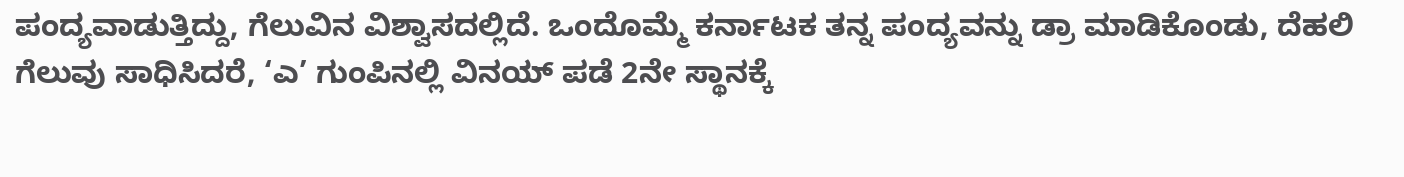ಪಂದ್ಯವಾಡುತ್ತಿದ್ದು, ಗೆಲುವಿನ ವಿಶ್ವಾಸದಲ್ಲಿದೆ. ಒಂದೊಮ್ಮೆ ಕರ್ನಾಟಕ ತನ್ನ ಪಂದ್ಯವನ್ನು ಡ್ರಾ ಮಾಡಿಕೊಂಡು, ದೆಹಲಿ ಗೆಲುವು ಸಾಧಿಸಿದರೆ, ‘ಎ’ ಗುಂಪಿನಲ್ಲಿ ವಿನಯ್ ಪಡೆ 2ನೇ ಸ್ಥಾನಕ್ಕೆ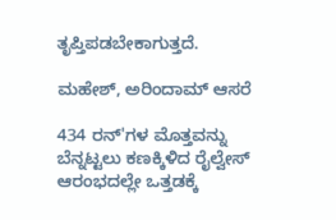ತೃಪ್ತಿಪಡಬೇಕಾಗುತ್ತದೆ.

ಮಹೇಶ್, ಅರಿಂದಾಮ್ ಆಸರೆ

434 ರನ್'ಗಳ ಮೊತ್ತವನ್ನು ಬೆನ್ನಟ್ಟಲು ಕಣಕ್ಕಿಳಿದ ರೈಲ್ವೇಸ್ ಆರಂಭದಲ್ಲೇ ಒತ್ತಡಕ್ಕೆ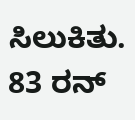ಸಿಲುಕಿತು. 83 ರನ್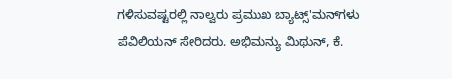ಗಳಿಸುವಷ್ಟರಲ್ಲಿ ನಾಲ್ವರು ಪ್ರಮುಖ ಬ್ಯಾಟ್ಸ್'ಮನ್‌ಗಳು ಪೆವಿಲಿಯನ್ ಸೇರಿದರು. ಅಭಿಮನ್ಯು ಮಿಥುನ್, ಕೆ.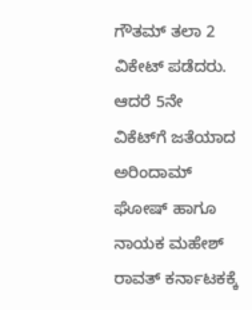ಗೌತಮ್ ತಲಾ 2 ವಿಕೇಟ್ ಪಡೆದರು. ಆದರೆ 5ನೇ ವಿಕೆಟ್‌ಗೆ ಜತೆಯಾದ ಅರಿಂದಾಮ್ ಘೋಷ್ ಹಾಗೂ ನಾಯಕ ಮಹೇಶ್ ರಾವತ್ ಕರ್ನಾಟಕಕ್ಕೆ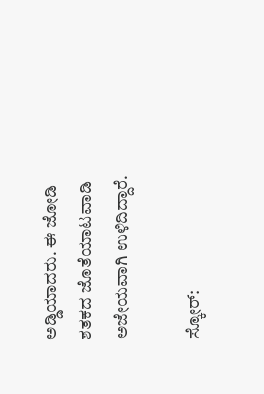ಅಡ್ಡಿಯಾದರು. ಈ ಜೋಡಿ ಶತಕದ ಜೊತೆಯಾಟವಾಡಿ ಅಜೇಯವಾಗಿ ಉಳಿದಿದ್ದಾರೆ.

ಸ್ಕೋರ್: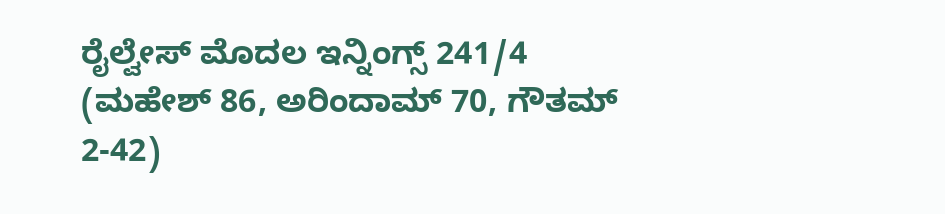ರೈಲ್ವೇಸ್ ಮೊದಲ ಇನ್ನಿಂಗ್ಸ್ 241/4 (ಮಹೇಶ್ 86, ಅರಿಂದಾಮ್ 70, ಗೌತಮ್ 2-42)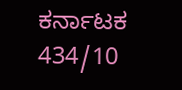ಕರ್ನಾಟಕ 434/10